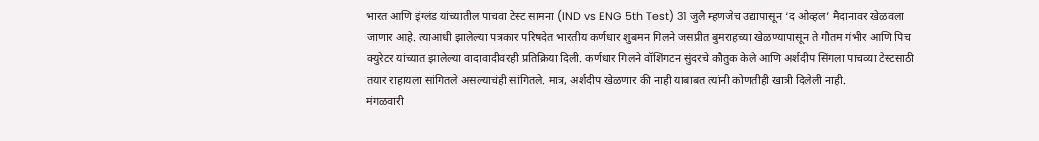भारत आणि इंग्लंड यांच्यातील पाचवा टेस्ट सामना (IND vs ENG 5th Test) 31 जुलै म्हणजेच उद्यापासून ‘द ओव्हल’ मैदानावर खेळवला जाणार आहे. त्याआधी झालेल्या पत्रकार परिषदेत भारतीय कर्णधार शुबमन गिलने जसप्रीत बुमराहच्या खेळण्यापासून ते गौतम गंभीर आणि पिच क्युरेटर यांच्यात झालेल्या वादावादीवरही प्रतिक्रिया दिली. कर्णधार गिलने वॉशिंगटन सुंदरचे कौतुक केले आणि अर्शदीप सिंगला पाचव्या टेस्टसाठी तयार राहायला सांगितले असल्याचंही सांगितले. मात्र, अर्शदीप खेळणार की नाही याबाबत त्यांनी कोणतीही खात्री दिलेली नाही.
मंगळवारी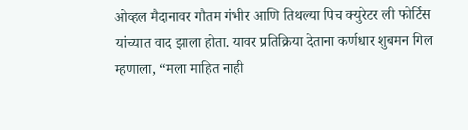ओव्हल मैदानावर गौतम गंभीर आणि तिथल्या पिच क्युरेटर ली फोर्टिस यांच्यात वाद झाला होता. यावर प्रतिक्रिया देताना कर्णधार शुबमन गिल म्हणाला, “मला माहित नाही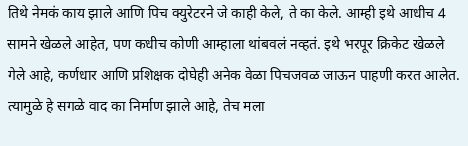तिथे नेमकं काय झाले आणि पिच क्युरेटरने जे काही केले, ते का केले. आम्ही इथे आधीच 4 सामने खेळले आहेत, पण कधीच कोणी आम्हाला थांबवलं नव्हतं. इथे भरपूर क्रिकेट खेळले गेले आहे, कर्णधार आणि प्रशिक्षक दोघेही अनेक वेळा पिचजवळ जाऊन पाहणी करत आलेत. त्यामुळे हे सगळे वाद का निर्माण झाले आहे, तेच मला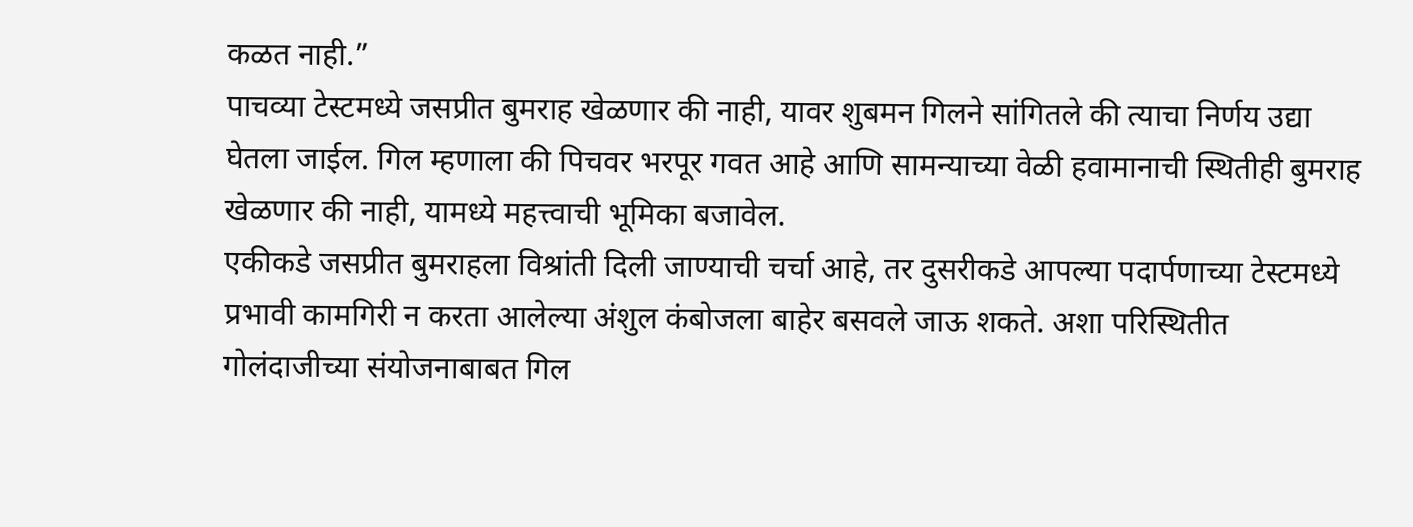कळत नाही.”
पाचव्या टेस्टमध्ये जसप्रीत बुमराह खेळणार की नाही, यावर शुबमन गिलने सांगितले की त्याचा निर्णय उद्या घेतला जाईल. गिल म्हणाला की पिचवर भरपूर गवत आहे आणि सामन्याच्या वेळी हवामानाची स्थितीही बुमराह खेळणार की नाही, यामध्ये महत्त्वाची भूमिका बजावेल.
एकीकडे जसप्रीत बुमराहला विश्रांती दिली जाण्याची चर्चा आहे, तर दुसरीकडे आपल्या पदार्पणाच्या टेस्टमध्ये प्रभावी कामगिरी न करता आलेल्या अंशुल कंबोजला बाहेर बसवले जाऊ शकते. अशा परिस्थितीत गोलंदाजीच्या संयोजनाबाबत गिल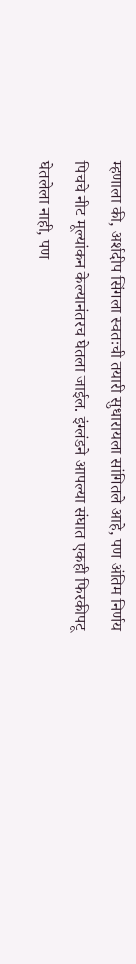म्हणाला की, अर्शदीप सिंगला स्वतःची तयारी सुधारायला सांगितले आहे, पण अंतिम निर्णय पिचचे नीट मूल्यांकन केल्यानंतरच घेतला जाईल. इंग्लंडने आपल्या संघात एकही फिरकीपटू घेतलेला नाही, पण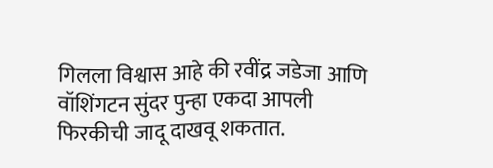गिलला विश्वास आहे की रवींद्र जडेजा आणि वॉशिंगटन सुंदर पुन्हा एकदा आपली फिरकीची जादू दाखवू शकतात.